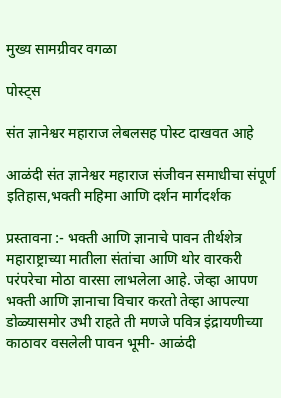मुख्य सामग्रीवर वगळा

पोस्ट्स

संत ज्ञानेश्वर महाराज लेबलसह पोस्ट दाखवत आहे

आळंदी संत ज्ञानेश्वर महाराज संजीवन समाधीचा संपूर्ण इतिहास,भक्ती महिमा आणि दर्शन मार्गदर्शक

प्रस्तावना :- भक्ती आणि ज्ञानाचे पावन तीर्थशेत्र महाराष्ट्राच्या मातीला संतांचा आणि थोर वारकरी परंपरेचा मोठा वारसा लाभलेला आहे. जेव्हा आपण भक्ती आणि ज्ञानाचा विचार करतो तेव्हा आपल्या डोळ्यासमोर उभी राहते ती मणजे पवित्र इंद्रायणीच्या काठावर वसलेली पावन भूमी- आळंदी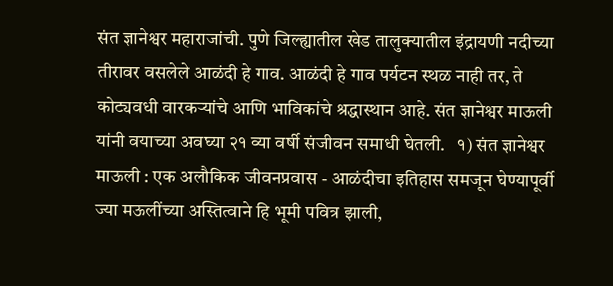संत ज्ञानेश्वर महाराजांची. पुणे जिल्ह्यातील खेड तालुक्यातील इंद्रायणी नदीच्या तीरावर वसलेले आळंदी हे गाव. आळंदी हे गाव पर्यटन स्थळ नाही तर, ते कोट्यवधी वारकऱ्यांचे आणि भाविकांचे श्रद्धास्थान आहे. संत ज्ञानेश्वर माऊली यांनी वयाच्या अवघ्या २१ व्या वर्षी संजीवन समाधी घेतली.   १) संत ज्ञानेश्वर माऊली : एक अलौकिक जीवनप्रवास - आळंदीचा इतिहास समजून घेण्यापूर्वी ज्या मऊलींच्या अस्तित्वाने हि भूमी पवित्र झाली,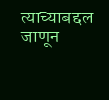त्याच्याबद्दल जाणून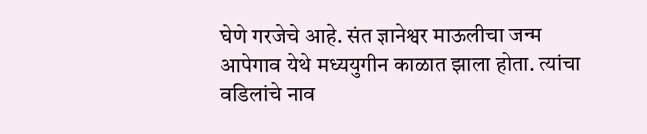घेणे गरजेचे आहे. संत ज्ञानेश्वर माऊलीचा जन्म आपेगाव येथे मध्ययुगीन काळात झाला होता. त्यांचा वडिलांचे नाव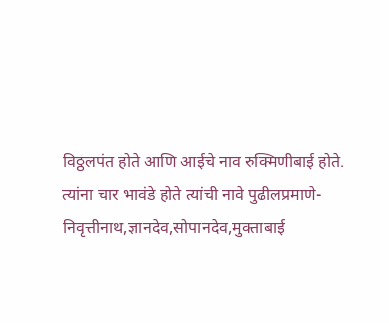विठ्ठलपंत होते आणि आईचे नाव रुक्मिणीबाई होते. त्यांना चार भावंडे होते त्यांची नावे पुढीलप्रमाणे-निवृत्तीनाथ,ज्ञानदेव,सोपानदेव,मुक्ताबाई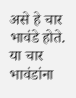असे हे चार भावंडे होते. या चार भावंडांना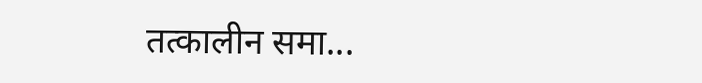तत्कालीन समा...